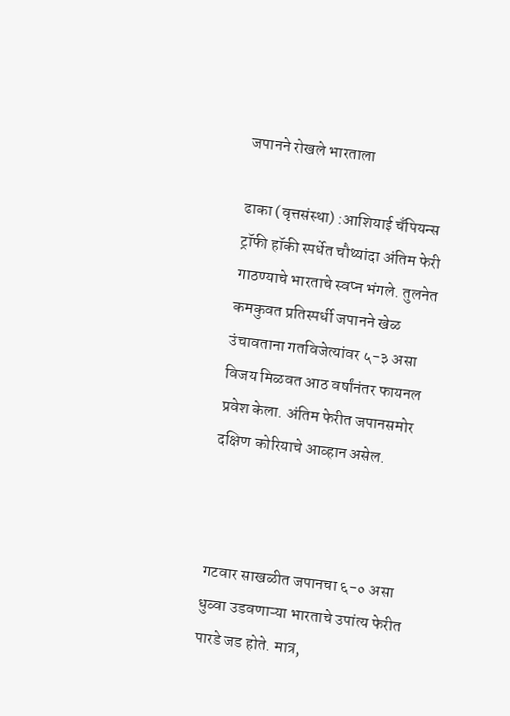जपानने रोखले भारताला

ढाका (वृत्तसंस्था) :आशियाई चँपियन्स ट्रॉफी हॉकी स्पर्धेत चौथ्यांदा अंतिम फेरी गाठण्याचे भारताचे स्वप्न भंगले. तुलनेत कमकुवत प्रतिस्पर्धी जपानने खेळ उंचावताना गतविजेत्यांवर ५-३ असा विजय मिळवत आठ वर्षांनंतर फायनल प्रवेश केला. अंतिम फेरीत जपानसमोर दक्षिण कोरियाचे आव्हान असेल.



गटवार साखळीत जपानचा ६-० असा धुव्वा उडवणाऱ्या भारताचे उपांत्य फेरीत पारडे जड होते. मात्र,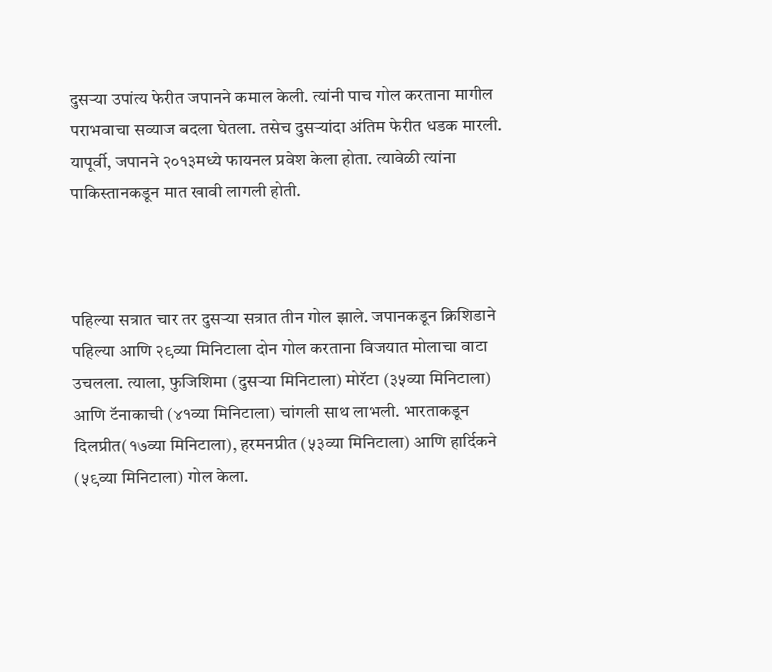दुसऱ्या उपांत्य फेरीत जपानने कमाल केली. त्यांनी पाच गोल करताना मागील पराभवाचा सव्याज बदला घेतला. तसेच दुसऱ्यांदा अंतिम फेरीत धडक मारली. यापूर्वी, जपानने २०१३मध्ये फायनल प्रवेश केला होता. त्यावेळी त्यांना पाकिस्तानकडून मात खावी लागली होती.



पहिल्या सत्रात चार तर दुसऱ्या सत्रात तीन गोल झाले. जपानकडून क्रिशिडाने पहिल्या आणि २९व्या मिनिटाला दोन गोल करताना विजयात मोलाचा वाटा उचलला. त्याला, फुजिशिमा (दुसऱ्या मिनिटाला) मोरॅटा (३५व्या मिनिटाला) आणि टॅनाकाची (४१व्या मिनिटाला) चांगली साथ लाभली. भारताकडून दिलप्रीत(१७व्या मिनिटाला), हरमनप्रीत (५३व्या मिनिटाला) आणि हार्दिकने (५९व्या मिनिटाला) गोल केला.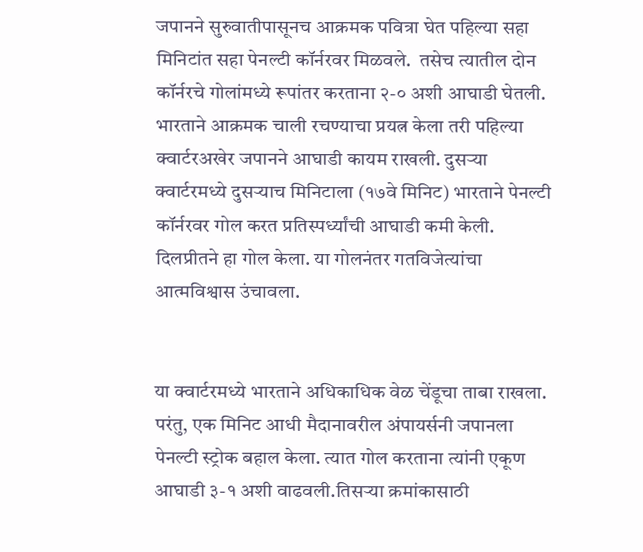जपानने सुरुवातीपासूनच आक्रमक पवित्रा घेत पहिल्या सहा मिनिटांत सहा पेनल्टी कॉर्नरवर मिळवले.  तसेच त्यातील दोन कॉर्नरचे गोलांमध्ये रूपांतर करताना २-० अशी आघाडी घेतली. भारताने आक्रमक चाली रचण्याचा प्रयत्न केला तरी पहिल्या क्वार्टरअखेर जपानने आघाडी कायम राखली. दुसऱ्या क्वार्टरमध्ये दुसऱ्याच मिनिटाला (१७वे मिनिट) भारताने पेनल्टी कॉर्नरवर गोल करत प्रतिस्पर्ध्यांची आघाडी कमी केली. दिलप्रीतने हा गोल केला. या गोलनंतर गतविजेत्यांचा आत्मविश्वास उंचावला.


या क्वार्टरमध्ये भारताने अधिकाधिक वेळ चेंडूचा ताबा राखला. परंतु, एक मिनिट आधी मैदानावरील अंपायर्सनी जपानला पेनल्टी स्ट्रोक बहाल केला. त्यात गोल करताना त्यांनी एकूण आघाडी ३-१ अशी वाढवली.तिसऱ्या क्रमांकासाठी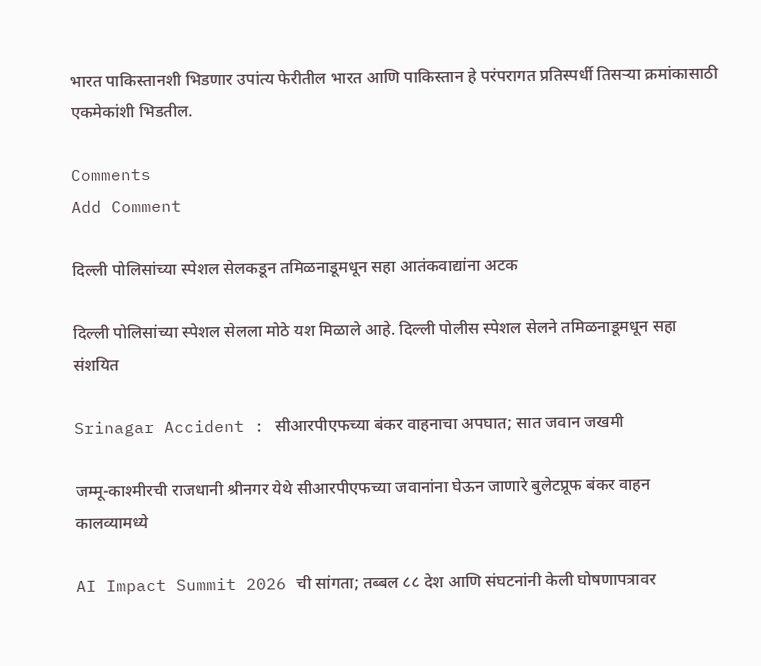भारत पाकिस्तानशी भिडणार उपांत्य फेरीतील भारत आणि पाकिस्तान हे परंपरागत प्रतिस्पर्धी तिसऱ्या क्रमांकासाठी एकमेकांशी भिडतील.

Comments
Add Comment

दिल्ली पोलिसांच्या स्पेशल सेलकडून तमिळनाडूमधून सहा आतंकवाद्यांना अटक

दिल्ली पोलिसांच्या स्पेशल सेलला मोठे यश मिळाले आहे. दिल्ली पोलीस स्पेशल सेलने तमिळनाडूमधून सहा संशयित

Srinagar Accident : सीआरपीएफच्या बंकर वाहनाचा अपघात; सात जवान जखमी

जम्मू-काश्मीरची राजधानी श्रीनगर येथे सीआरपीएफच्या जवानांना घेऊन जाणारे बुलेटप्रूफ बंकर वाहन कालव्यामध्ये

AI Impact Summit 2026 ची सांगता; तब्बल ८८ देश आणि संघटनांनी केली घोषणापत्रावर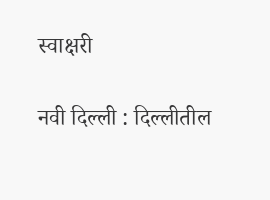स्वाक्षरी

नवी दिल्ली : दिल्लीतील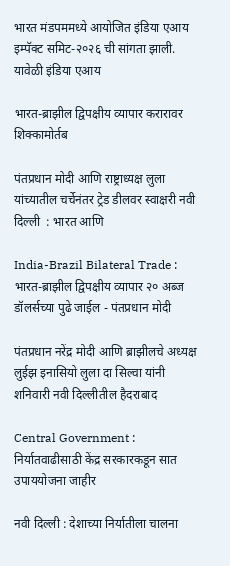भारत मंडपममध्ये आयोजित इंडिया एआय इम्पॅक्ट समिट-२०२६ ची सांगता झाली. यावेळी इंडिया एआय

भारत-ब्राझील द्विपक्षीय व्यापार करारावर शिक्कामोर्तब

पंतप्रधान मोदी आणि राष्ट्राध्यक्ष लुला यांच्यातील चर्चेनंतर ट्रेड डीलवर स्वाक्षरी नवी दिल्ली  : भारत आणि

India-Brazil Bilateral Trade : भारत-ब्राझील द्विपक्षीय व्यापार २० अब्ज डॉलर्सच्या पुढे जाईल - पंतप्रधान मोदी

पंतप्रधान नरेंद्र मोदी आणि ब्राझीलचे अध्यक्ष लुईझ इनासियो लुला दा सिल्वा यांनी शनिवारी नवी दिल्लीतील हैदराबाद

Central Government : निर्यातवाढीसाठी केंद्र सरकारकडून सात उपाययोजना जाहीर

नवी दिल्ली : देशाच्या निर्यातीला चालना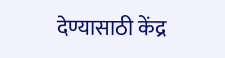देण्यासाठी केंद्र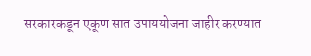सरकारकडून एकूण सात उपाययोजना जाहीर करण्यात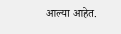आल्या आहेत.